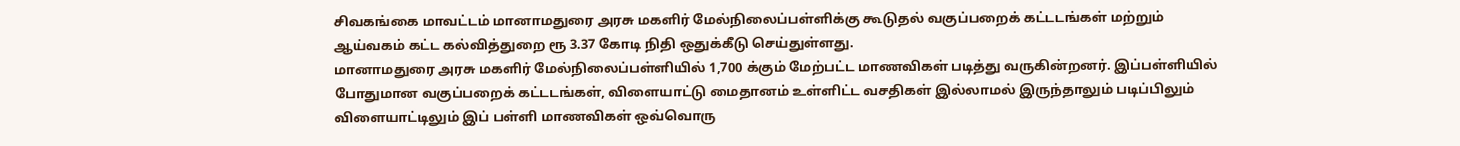சிவகங்கை மாவட்டம் மானாமதுரை அரசு மகளிர் மேல்நிலைப்பள்ளிக்கு கூடுதல் வகுப்பறைக் கட்டடங்கள் மற்றும் ஆய்வகம் கட்ட கல்வித்துறை ரூ 3.37 கோடி நிதி ஒதுக்கீடு செய்துள்ளது.
மானாமதுரை அரசு மகளிர் மேல்நிலைப்பள்ளியில் 1,700 க்கும் மேற்பட்ட மாணவிகள் படித்து வருகின்றனர். இப்பள்ளியில் போதுமான வகுப்பறைக் கட்டடங்கள், விளையாட்டு மைதானம் உள்ளிட்ட வசதிகள் இல்லாமல் இருந்தாலும் படிப்பிலும் விளையாட்டிலும் இப் பள்ளி மாணவிகள் ஒவ்வொரு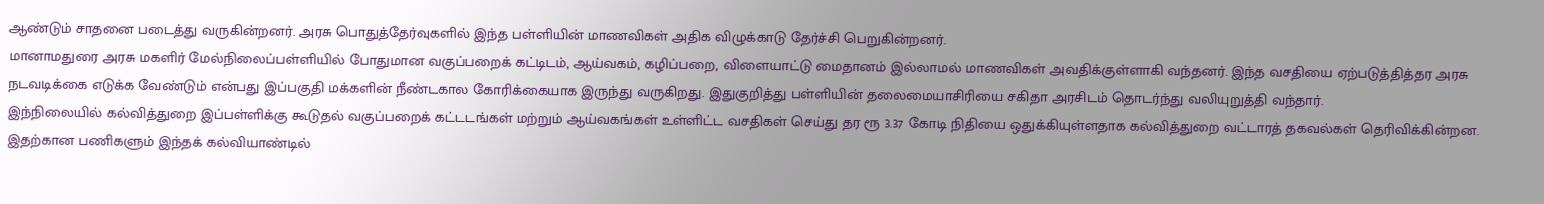ஆண்டும் சாதனை படைத்து வருகின்றனர். அரசு பொதுத்தேர்வுகளில் இந்த பள்ளியின் மாணவிகள் அதிக விழுக்காடு தேர்ச்சி பெறுகின்றனர்.
மானாமதுரை அரசு மகளிர் மேல்நிலைப்பள்ளியில் போதுமான வகுப்பறைக் கட்டிடம், ஆய்வகம், கழிப்பறை, விளையாட்டு மைதானம் இல்லாமல் மாணவிகள் அவதிக்குள்ளாகி வந்தனர். இந்த வசதியை ஏற்படுத்தித்தர அரசு நடவடிக்கை எடுக்க வேண்டும் என்பது இப்பகுதி மக்களின் நீண்டகால கோரிக்கையாக இருந்து வருகிறது. இதுகுறித்து பள்ளியின் தலைமையாசிரியை சகிதா அரசிடம் தொடர்ந்து வலியுறுத்தி வந்தார்.
இந்நிலையில் கல்வித்துறை இப்பள்ளிக்கு கூடுதல் வகுப்பறைக் கட்டடங்கள் மற்றும் ஆய்வகங்கள் உள்ளிட்ட வசதிகள் செய்து தர ரூ 3.37 கோடி நிதியை ஒதுக்கியுள்ளதாக கல்வித்துறை வட்டாரத் தகவல்கள் தெரிவிக்கின்றன.
இதற்கான பணிகளும் இந்தக் கல்வியாண்டில்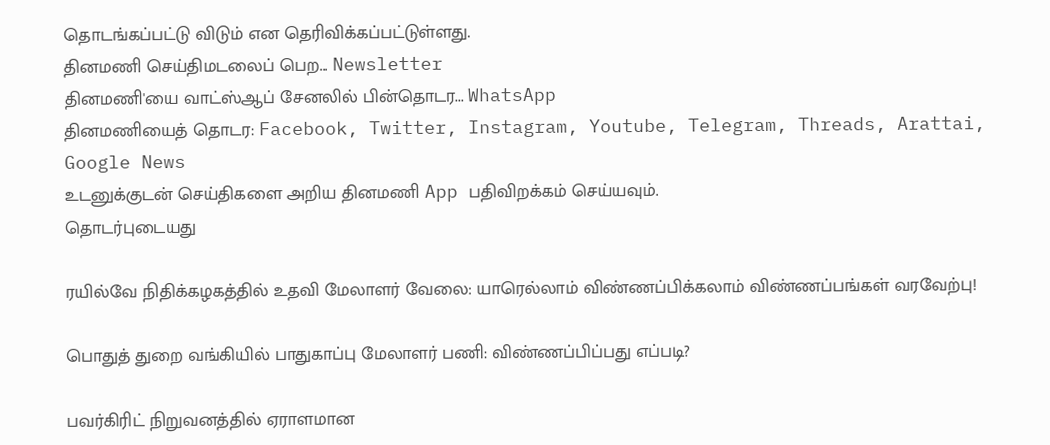தொடங்கப்பட்டு விடும் என தெரிவிக்கப்பட்டுள்ளது.
தினமணி செய்திமடலைப் பெற... Newsletter
தினமணி'யை வாட்ஸ்ஆப் சேனலில் பின்தொடர... WhatsApp
தினமணியைத் தொடர: Facebook, Twitter, Instagram, Youtube, Telegram, Threads, Arattai, Google News
உடனுக்குடன் செய்திகளை அறிய தினமணி App பதிவிறக்கம் செய்யவும்.
தொடர்புடையது

ரயில்வே நிதிக்கழகத்தில் உதவி மேலாளர் வேலை: யாரெல்லாம் விண்ணப்பிக்கலாம் விண்ணப்பங்கள் வரவேற்பு!

பொதுத் துறை வங்கியில் பாதுகாப்பு மேலாளர் பணி: விண்ணப்பிப்பது எப்படி?

பவர்கிரிட் நிறுவனத்தில் ஏராளமான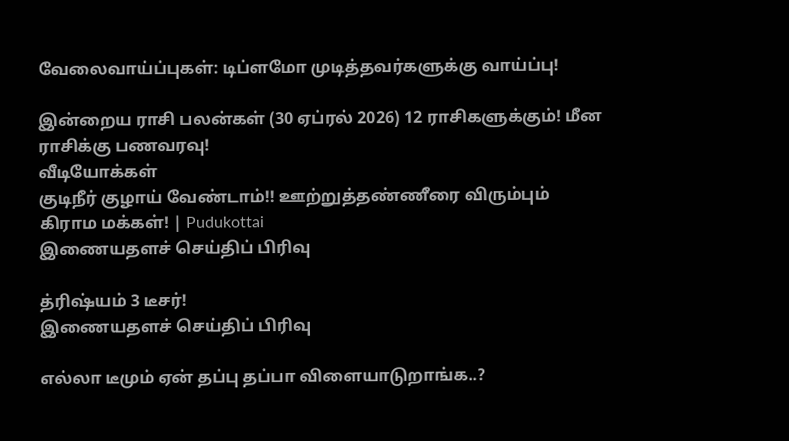வேலைவாய்ப்புகள்: டிப்ளமோ முடித்தவர்களுக்கு வாய்ப்பு!

இன்றைய ராசி பலன்கள் (30 ஏப்ரல் 2026) 12 ராசிகளுக்கும்! மீன ராசிக்கு பணவரவு!
வீடியோக்கள்
குடிநீர் குழாய் வேண்டாம்!! ஊற்றுத்தண்ணீரை விரும்பும் கிராம மக்கள்! | Pudukottai
இணையதளச் செய்திப் பிரிவு

த்ரிஷ்யம் 3 டீசர்!
இணையதளச் செய்திப் பிரிவு

எல்லா டீமும் ஏன் தப்பு தப்பா விளையாடுறாங்க..?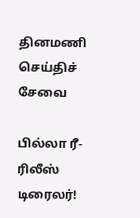தினமணி செய்திச் சேவை

பில்லா ரீ-ரிலீஸ் டிரைலர்!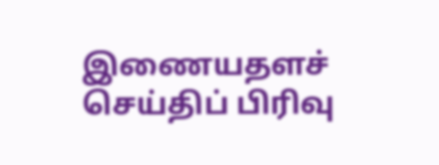இணையதளச் செய்திப் பிரிவு